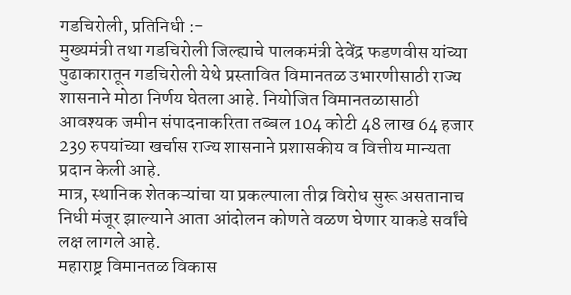गडचिरोली, प्रतिनिधी :-
मुख्यमंत्री तथा गडचिरोली जिल्ह्याचे पालकमंत्री देवेंद्र फडणवीस यांच्या पुढाकारातून गडचिरोली येथे प्रस्तावित विमानतळ उभारणीसाठी राज्य शासनाने मोठा निर्णय घेतला आहे. नियोजित विमानतळासाठी आवश्यक जमीन संपादनाकरिता तब्बल 104 कोटी 48 लाख 64 हजार 239 रुपयांच्या खर्चास राज्य शासनाने प्रशासकीय व वित्तीय मान्यता प्रदान केली आहे.
मात्र, स्थानिक शेतकऱ्यांचा या प्रकल्पाला तीव्र विरोध सुरू असतानाच निधी मंजूर झाल्याने आता आंदोलन कोणते वळण घेणार याकडे सर्वांचे लक्ष लागले आहे.
महाराष्ट्र विमानतळ विकास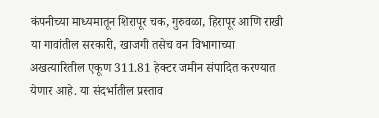कंपनीच्या माध्यमातून शिरापूर चक, गुरुवळा, हिरापूर आणि राखी या गावांतील सरकारी, खाजगी तसेच वन विभागाच्या अखत्यारितील एकूण 311.81 हेक्टर जमीन संपादित करण्यात येणार आहे. या संदर्भातील प्रस्ताव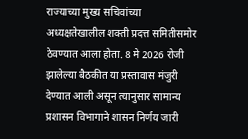राज्याच्या मुख्य सचिवांच्या अध्यक्षतेखालील शक्ती प्रदत्त समितीसमोर ठेवण्यात आला होता. 8 मे 2026 रोजी झालेल्या बैठकीत या प्रस्तावास मंजुरी देण्यात आली असून त्यानुसार सामान्य प्रशासन विभागाने शासन निर्णय जारी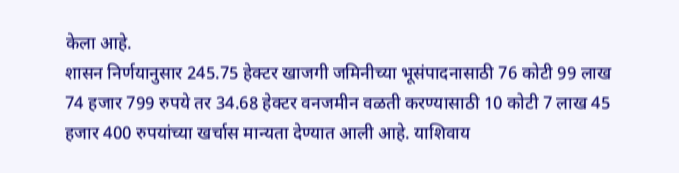केला आहे.
शासन निर्णयानुसार 245.75 हेक्टर खाजगी जमिनीच्या भूसंपादनासाठी 76 कोटी 99 लाख 74 हजार 799 रुपये तर 34.68 हेक्टर वनजमीन वळती करण्यासाठी 10 कोटी 7 लाख 45 हजार 400 रुपयांच्या खर्चास मान्यता देण्यात आली आहे. याशिवाय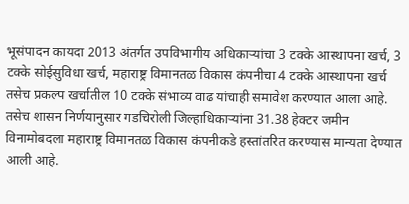भूसंपादन कायदा 2013 अंतर्गत उपविभागीय अधिकाऱ्यांचा 3 टक्के आस्थापना खर्च, 3 टक्के सोईसुविधा खर्च, महाराष्ट्र विमानतळ विकास कंपनीचा 4 टक्के आस्थापना खर्च तसेच प्रकल्प खर्चातील 10 टक्के संभाव्य वाढ यांचाही समावेश करण्यात आला आहे.
तसेच शासन निर्णयानुसार गडचिरोली जिल्हाधिकाऱ्यांना 31.38 हेक्टर जमीन विनामोबदला महाराष्ट्र विमानतळ विकास कंपनीकडे हस्तांतरित करण्यास मान्यता देण्यात आली आहे.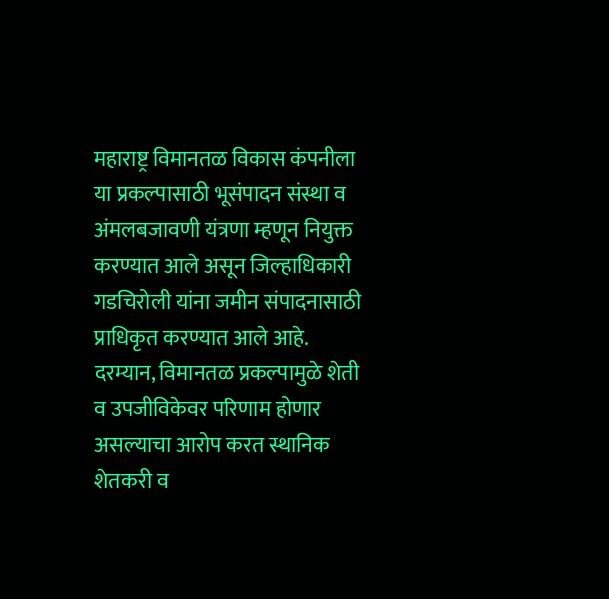महाराष्ट्र विमानतळ विकास कंपनीला या प्रकल्पासाठी भूसंपादन संस्था व अंमलबजावणी यंत्रणा म्हणून नियुक्त करण्यात आले असून जिल्हाधिकारी गडचिरोली यांना जमीन संपादनासाठी प्राधिकृत करण्यात आले आहे.
दरम्यान, विमानतळ प्रकल्पामुळे शेती व उपजीविकेवर परिणाम होणार असल्याचा आरोप करत स्थानिक शेतकरी व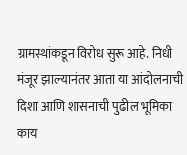ग्रामस्थांकडून विरोध सुरू आहे. निधी मंजूर झाल्यानंतर आता या आंदोलनाची दिशा आणि शासनाची पुढील भूमिका काय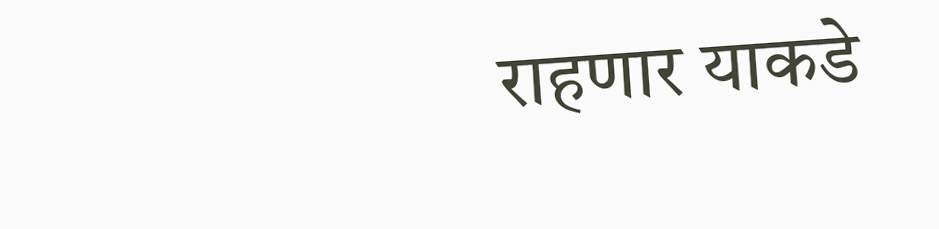राहणार याकडे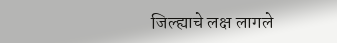जिल्ह्याचे लक्ष लागले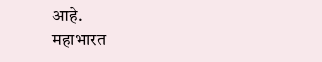आहे.
महाभारत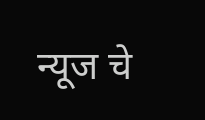न्यूज चे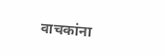वाचकांना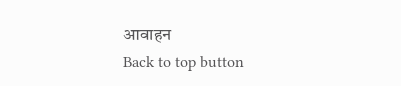आवाहन
Back to top button